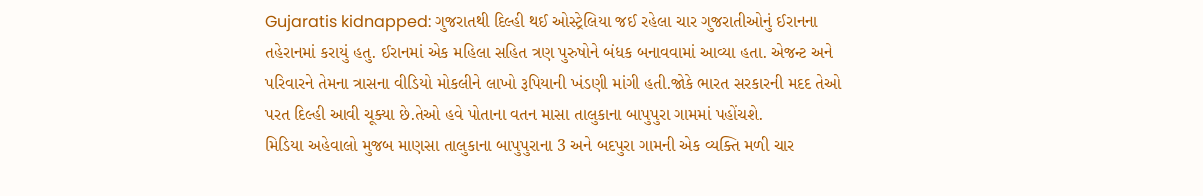Gujaratis kidnapped: ગુજરાતથી દિલ્હી થઈ ઓસ્ટ્રેલિયા જઈ રહેલા ચાર ગુજરાતીઓનું ઈરાનના તહેરાનમાં કરાયું હતુ. ઈરાનમાં એક મહિલા સહિત ત્રણ પુરુષોને બંધક બનાવવામાં આવ્યા હતા. એજન્ટ અને પરિવારને તેમના ત્રાસના વીડિયો મોકલીને લાખો રૂપિયાની ખંડણી માંગી હતી.જોકે ભારત સરકારની મદદ તેઓ પરત દિલ્હી આવી ચૂક્યા છે.તેઓ હવે પોતાના વતન માસા તાલુકાના બાપુપુરા ગામમાં પહોંચશે.
મિડિયા અહેવાલો મુજબ માણસા તાલુકાના બાપુપુરાના 3 અને બદપુરા ગામની એક વ્યક્તિ મળી ચાર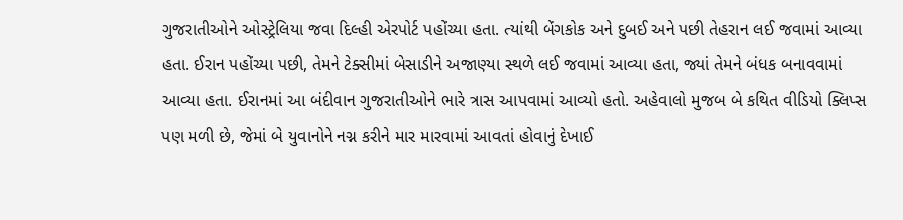ગુજરાતીઓને ઓસ્ટ્રેલિયા જવા દિલ્હી એરપોર્ટ પહોંચ્યા હતા. ત્યાંથી બેંગકોક અને દુબઈ અને પછી તેહરાન લઈ જવામાં આવ્યા હતા. ઈરાન પહોંચ્યા પછી, તેમને ટેક્સીમાં બેસાડીને અજાણ્યા સ્થળે લઈ જવામાં આવ્યા હતા, જ્યાં તેમને બંધક બનાવવામાં આવ્યા હતા. ઈરાનમાં આ બંદીવાન ગુજરાતીઓને ભારે ત્રાસ આપવામાં આવ્યો હતો. અહેવાલો મુજબ બે કથિત વીડિયો ક્લિપ્સ પણ મળી છે, જેમાં બે યુવાનોને નગ્ન કરીને માર મારવામાં આવતાં હોવાનું દેખાઈ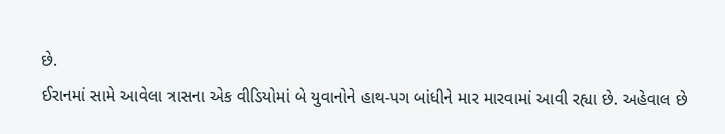છે.
ઈરાનમાં સામે આવેલા ત્રાસના એક વીડિયોમાં બે યુવાનોને હાથ-પગ બાંધીને માર મારવામાં આવી રહ્યા છે. અહેવાલ છે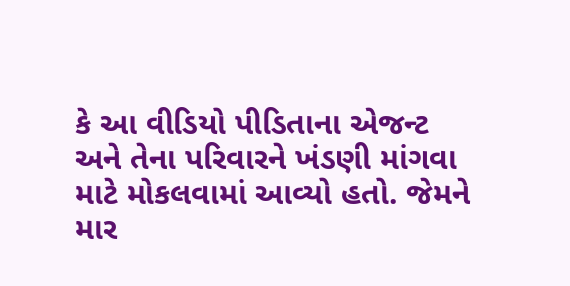કે આ વીડિયો પીડિતાના એજન્ટ અને તેના પરિવારને ખંડણી માંગવા માટે મોકલવામાં આવ્યો હતો. જેમને માર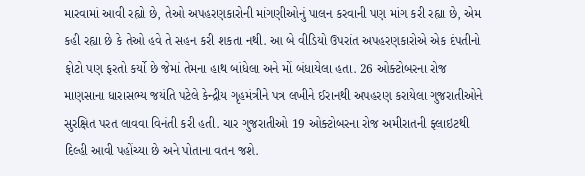મારવામાં આવી રહ્યો છે, તેઓ અપહરણકારોની માંગણીઓનું પાલન કરવાની પણ માંગ કરી રહ્યા છે, એમ કહી રહ્યા છે કે તેઓ હવે તે સહન કરી શકતા નથી. આ બે વીડિયો ઉપરાંત અપહરણકારોએ એક દંપતીનો ફોટો પણ ફરતો કર્યો છે જેમાં તેમના હાથ બાંધેલા અને મોં બંધાયેલા હતા. 26 ઓક્ટોબરના રોજ માણસાના ધારાસભ્ય જયંતિ પટેલે કેન્દ્રીય ગૃહમંત્રીને પત્ર લખીને ઈરાનથી અપહરણ કરાયેલા ગુજરાતીઓને સુરક્ષિત પરત લાવવા વિનંતી કરી હતી. ચાર ગુજરાતીઓ 19 ઓક્ટોબરના રોજ અમીરાતની ફ્લાઇટથી દિલ્હી આવી પહોંચ્યા છે અને પોતાના વતન જશે.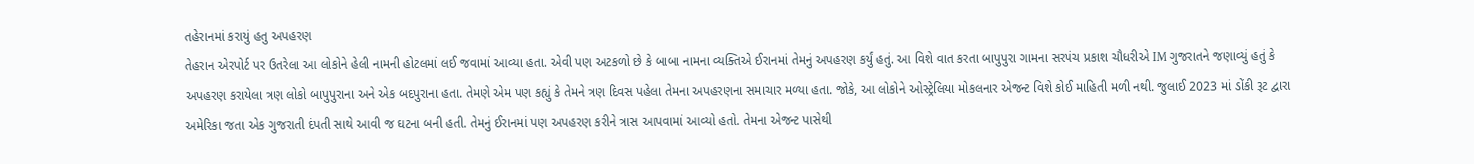તહેરાનમાં કરાયું હતુ અપહરણ
તેહરાન એરપોર્ટ પર ઉતરેલા આ લોકોને હેલી નામની હોટલમાં લઈ જવામાં આવ્યા હતા. એવી પણ અટકળો છે કે બાબા નામના વ્યક્તિએ ઈરાનમાં તેમનું અપહરણ કર્યું હતું. આ વિશે વાત કરતા બાપુપુરા ગામના સરપંચ પ્રકાશ ચૌધરીએ IM ગુજરાતને જણાવ્યું હતું કે અપહરણ કરાયેલા ત્રણ લોકો બાપુપુરાના અને એક બદપુરાના હતા. તેમણે એમ પણ કહ્યું કે તેમને ત્રણ દિવસ પહેલા તેમના અપહરણના સમાચાર મળ્યા હતા. જોકે, આ લોકોને ઓસ્ટ્રેલિયા મોકલનાર એજન્ટ વિશે કોઈ માહિતી મળી નથી. જુલાઈ 2023 માં ડોંકી રૂટ દ્વારા અમેરિકા જતા એક ગુજરાતી દંપતી સાથે આવી જ ઘટના બની હતી. તેમનું ઈરાનમાં પણ અપહરણ કરીને ત્રાસ આપવામાં આવ્યો હતો. તેમના એજન્ટ પાસેથી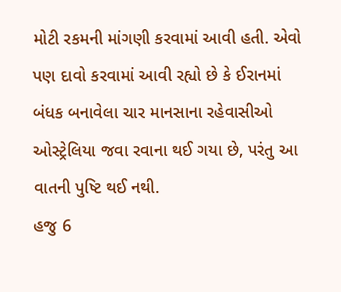મોટી રકમની માંગણી કરવામાં આવી હતી. એવો પણ દાવો કરવામાં આવી રહ્યો છે કે ઈરાનમાં બંધક બનાવેલા ચાર માનસાના રહેવાસીઓ ઓસ્ટ્રેલિયા જવા રવાના થઈ ગયા છે, પરંતુ આ વાતની પુષ્ટિ થઈ નથી.
હજુ 6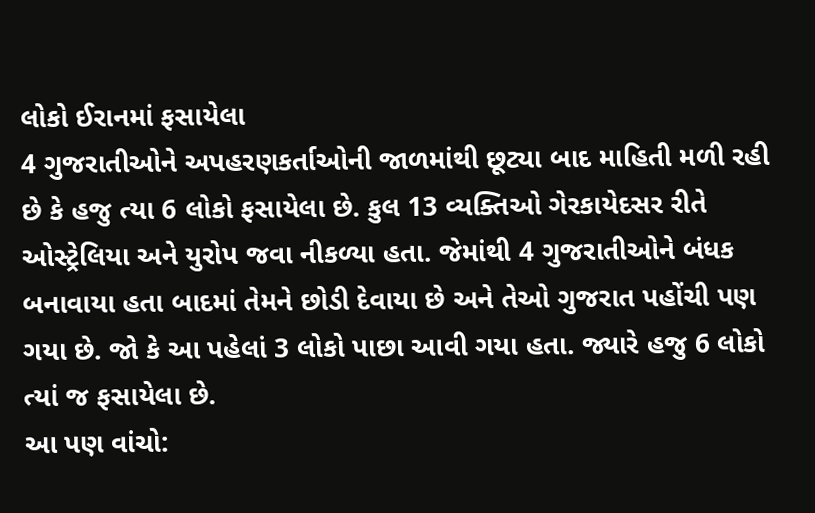લોકો ઈરાનમાં ફસાયેલા
4 ગુજરાતીઓને અપહરણકર્તાઓની જાળમાંથી છૂટ્યા બાદ માહિતી મળી રહી છે કે હજુ ત્યા 6 લોકો ફસાયેલા છે. કુલ 13 વ્યક્તિઓ ગેરકાયેદસર રીતે ઓસ્ટ્રેલિયા અને યુરોપ જવા નીકળ્યા હતા. જેમાંથી 4 ગુજરાતીઓને બંધક બનાવાયા હતા બાદમાં તેમને છોડી દેવાયા છે અને તેઓ ગુજરાત પહોંચી પણ ગયા છે. જો કે આ પહેલાં 3 લોકો પાછા આવી ગયા હતા. જ્યારે હજુ 6 લોકો ત્યાં જ ફસાયેલા છે.
આ પણ વાંચો: